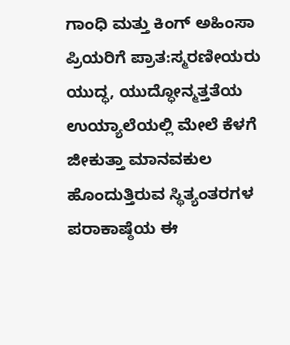ಗಾಂಧಿ ಮತ್ತು ಕಿಂಗ್ ಅಹಿಂಸಾ ಪ್ರಿಯರಿಗೆ ಪ್ರಾತ:ಸ್ಮರಣೀಯರು
ಯುದ್ಧ, ಯುದ್ಧೋನ್ಮತ್ತತೆಯ ಉಯ್ಯಾಲೆಯಲ್ಲಿ ಮೇಲೆ ಕೆಳಗೆ ಜೀಕುತ್ತಾ ಮಾನವಕುಲ ಹೊಂದುತ್ತಿರುವ ಸ್ಥಿತ್ಯಂತರಗಳ ಪರಾಕಾಷ್ಠೆಯ ಈ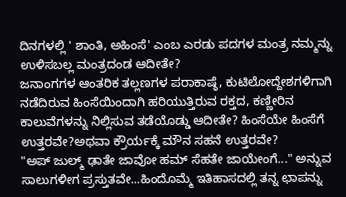ದಿನಗಳಲ್ಲಿ ' ಶಾಂತಿ, ಅಹಿಂಸೆ' ಎಂಬ ಎರಡು ಪದಗಳ ಮಂತ್ರ ನಮ್ಮನ್ನು ಉಳಿಸಬಲ್ಲ ಮಂತ್ರದಂಡ ಆದೀತೇ?
ಜನಾಂಗಗಳ ಆಂತರಿಕ ತಲ್ಲಣಗಳ ಪರಾಕಾಷ್ಠೆ, ಕುಟಿಲೋದ್ದೇಶಗಳಿಗಾಗಿ ನಡೆದಿರುವ ಹಿಂಸೆಯಿಂದಾಗಿ ಹರಿಯುತ್ತಿರುವ ರಕ್ತದ, ಕಣ್ಣೀರಿನ ಕಾಲುವೆಗಳನ್ನು ನಿಲ್ಲಿಸುವ ತಡೆಯೊಡ್ಡು ಆದೀತೇ? ಹಿಂಸೆಯೇ ಹಿಂಸೆಗೆ ಉತ್ತರವೇ?ಅಥವಾ ಕ್ರೌರ್ಯಕ್ಕೆ ಮೌನ ಸಹನೆ ಉತ್ತರವೇ?
"ಅಪ್ ಜುಲ್ಮ್ ಢಾತೇ ಜಾವೋ ಹಮ್ ಸೆಹತೇ ಜಾಯೇಂಗೆ..." ಅನ್ನುವ ಸಾಲುಗಳೀಗ ಪ್ರಸ್ತುತವೇ...ಹಿಂದೊಮ್ಮೆ ಇತಿಹಾಸದಲ್ಲಿ ತನ್ನ ಛಾಪನ್ನು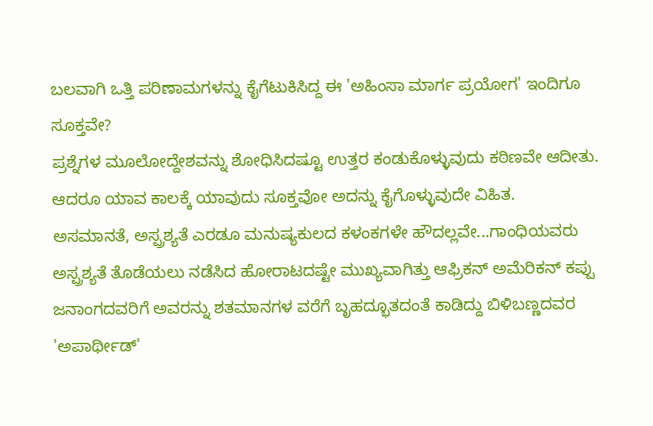ಬಲವಾಗಿ ಒತ್ತಿ ಪರಿಣಾಮಗಳನ್ನು ಕೈಗೆಟುಕಿಸಿದ್ದ ಈ 'ಅಹಿಂಸಾ ಮಾರ್ಗ ಪ್ರಯೋಗ' ಇಂದಿಗೂ ಸೂಕ್ತವೇ?
ಪ್ರಶ್ನೆಗಳ ಮೂಲೋದ್ದೇಶವನ್ನು ಶೋಧಿಸಿದಷ್ಟೂ ಉತ್ತರ ಕಂಡುಕೊಳ್ಳುವುದು ಕಠಿಣವೇ ಆದೀತು. ಆದರೂ ಯಾವ ಕಾಲಕ್ಕೆ ಯಾವುದು ಸೂಕ್ತವೋ ಅದನ್ನು ಕೈಗೊಳ್ಳುವುದೇ ವಿಹಿತ.
ಅಸಮಾನತೆ, ಅಸ್ಪ್ರಶ್ಯತೆ ಎರಡೂ ಮನುಷ್ಯಕುಲದ ಕಳಂಕಗಳೇ ಹೌದಲ್ಲವೇ...ಗಾಂಧಿಯವರು ಅಸ್ಪ್ರಶ್ಯತೆ ತೊಡೆಯಲು ನಡೆಸಿದ ಹೋರಾಟದಷ್ಟೇ ಮುಖ್ಯವಾಗಿತ್ತು ಆಫ್ರಿಕನ್ ಅಮೆರಿಕನ್ ಕಪ್ಪು ಜನಾಂಗದವರಿಗೆ ಅವರನ್ನು ಶತಮಾನಗಳ ವರೆಗೆ ಬೃಹದ್ಭೂತದಂತೆ ಕಾಡಿದ್ದು ಬಿಳಿಬಣ್ಣದವರ 'ಅಪಾರ್ಥೀಡ್'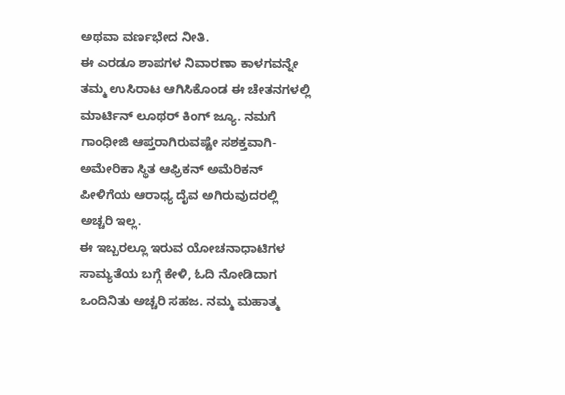ಅಥವಾ ವರ್ಣಭೇದ ನೀತಿ.
ಈ ಎರಡೂ ಶಾಪಗಳ ನಿವಾರಣಾ ಕಾಳಗವನ್ನೇ ತಮ್ಮ ಉಸಿರಾಟ ಆಗಿಸಿಕೊಂಡ ಈ ಚೇತನಗಳಲ್ಲಿ ಮಾರ್ಟಿನ್ ಲೂಥರ್ ಕಿಂಗ್ ಜ್ಯೂ. ನಮಗೆ ಗಾಂಧೀಜಿ ಆಪ್ತರಾಗಿರುವಷ್ಟೇ ಸಶಕ್ತವಾಗಿ- ಅಮೇರಿಕಾ ಸ್ಥಿತ ಆಫ್ರಿಕನ್ ಅಮೆರಿಕನ್ ಪೀಳಿಗೆಯ ಆರಾಧ್ಯ ದೈವ ಅಗಿರುವುದರಲ್ಲಿ ಅಚ್ಚರಿ ಇಲ್ಲ.
ಈ ಇಬ್ಬರಲ್ಲೂ ಇರುವ ಯೋಚನಾಧಾಟಿಗಳ ಸಾಮ್ಯತೆಯ ಬಗ್ಗೆ ಕೇಳಿ, ಓದಿ ನೋಡಿದಾಗ ಒಂದಿನಿತು ಅಚ್ಚರಿ ಸಹಜ. ನಮ್ಮ ಮಹಾತ್ಮ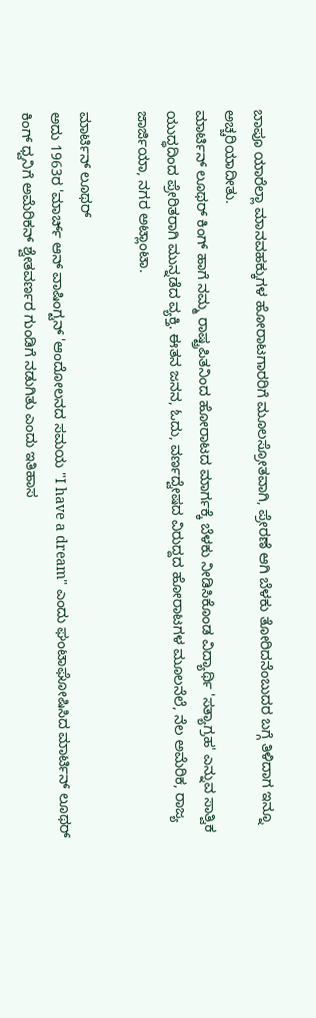ಬಾಪೂ ಯಾರೆಲ್ಲಾ ಮಾನವಹಕ್ಕುಗಳ ಹೋರಾಟಗಾರರಿಗೆ ಮೂಲಸ್ರೋತವಾಗಿ, ಪ್ರೇರಣೆ ಆಗಿ ಬೆಳಕು ತೋರಿದನೆಂಬುದರ ಬಗ್ಗೆ ತಿಳಿದಾಗ ಇನ್ನೂ ಅಚ್ಚರಿಯಾದೀತು.
ಮಾರ್ಟಿನ್ ಲೂಥರ್ ಕಿಂಗ್ ಹಾಗೆ ನಮ್ಮ ರಾಷ್ಟ್ರಪಿತನಿಂದ ಹೋರಾಟದ ಮಾರ್ಗಕ್ಕೆ ಬೆಳಕು ನೀಡಿಸಿಕೊಂಡ ವಿದ್ಯಾರ್ಥಿ 'ಸತ್ಯಾಗ್ರಹ' ಎನ್ನುವ ಸಾತ್ವಿಕ ಯುದ್ಧದಿಂದ ಪ್ರೇರಿತರಾಗಿ ಮುನ್ನಡೆದ ವ್ಯಕ್ತಿ. ಈತನ ಜನನ, ಓದು, ವರ್ಣದ್ವೇಷದ ವಿರುದ್ದದ ಹೋರಾಟಗಳ ಮೂಲನೆಲೆ, ನೆಲ ಅಮೆರಿಕ, ರಾಜ್ಯ ಜಾರ್ಜಿಯಾ, ನಗರ ಅಟ್ಲಾಂಟಾ.

ಮಾರ್ಟಿನ್ ಲೂಥರ್
ಅದು 1963ರ 'ಮಾರ್ಚ್ ಆನ್ ವಾಷಿಂಗ್ಟನ್ 'ಆಂದೋಲನದ ಸಮಯ "I have a dream" ಎಂದು ಘಂಟಾಘೋಷಿಸಿದ ಮಾರ್ಟಿನ್ ಲೂಥರ್ ಕಿಂಗ್ ಧ್ವನಿಗೆ ಅಮೆರಿಕನ್ ಶ್ವೇತವರ್ಣರ ಗುಂಡಿಗೆ ನಡುಗಿತು ಎಂದು ಇತಿಹಾಸ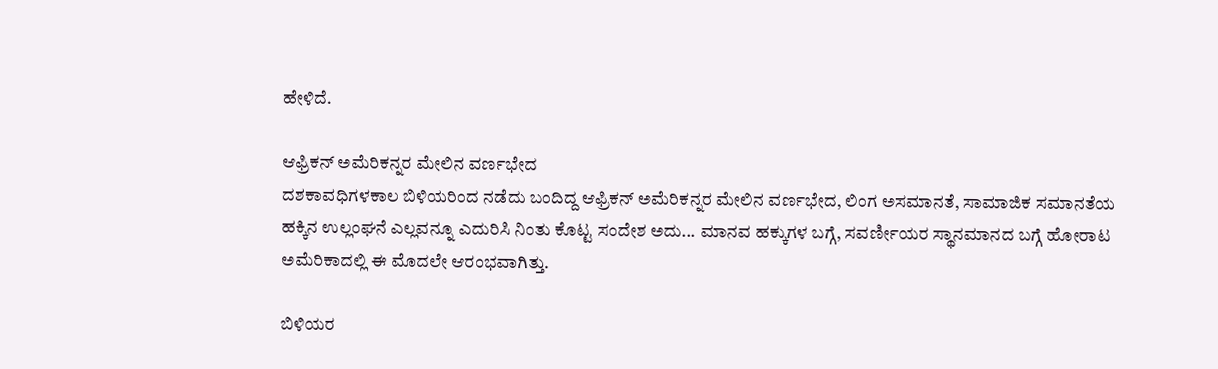ಹೇಳಿದೆ.

ಆಫ್ರಿಕನ್ ಅಮೆರಿಕನ್ನರ ಮೇಲಿನ ವರ್ಣಭೇದ
ದಶಕಾವಧಿಗಳಕಾಲ ಬಿಳಿಯರಿಂದ ನಡೆದು ಬಂದಿದ್ದ ಆಫ್ರಿಕನ್ ಅಮೆರಿಕನ್ನರ ಮೇಲಿನ ವರ್ಣಭೇದ, ಲಿಂಗ ಅಸಮಾನತೆ, ಸಾಮಾಜಿಕ ಸಮಾನತೆಯ ಹಕ್ಕಿನ ಉಲ್ಲಂಘನೆ ಎಲ್ಲವನ್ನೂ ಎದುರಿಸಿ ನಿಂತು ಕೊಟ್ಟ ಸಂದೇಶ ಅದು... ಮಾನವ ಹಕ್ಕುಗಳ ಬಗ್ಗೆ, ಸವರ್ಣೀಯರ ಸ್ಥಾನಮಾನದ ಬಗ್ಗೆ ಹೋರಾಟ ಅಮೆರಿಕಾದಲ್ಲಿ ಈ ಮೊದಲೇ ಆರಂಭವಾಗಿತ್ತು.

ಬಿಳಿಯರ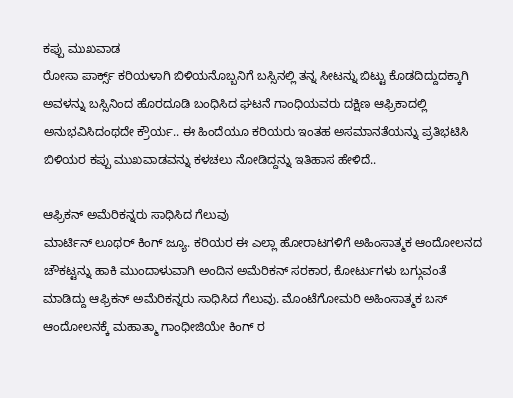ಕಪ್ಪು ಮುಖವಾಡ
ರೋಸಾ ಪಾರ್ಕ್ಸ್ ಕರಿಯಳಾಗಿ ಬಿಳಿಯನೊಬ್ಬನಿಗೆ ಬಸ್ಸಿನಲ್ಲಿ ತನ್ನ ಸೀಟನ್ನು ಬಿಟ್ಟು ಕೊಡದಿದ್ದುದಕ್ಕಾಗಿ ಅವಳನ್ನು ಬಸ್ಸಿನಿಂದ ಹೊರದೂಡಿ ಬಂಧಿಸಿದ ಘಟನೆ ಗಾಂಧಿಯವರು ದಕ್ಷಿಣ ಆಫ್ರಿಕಾದಲ್ಲಿ ಅನುಭವಿಸಿದಂಥದೇ ಕ್ರೌರ್ಯ.. ಈ ಹಿಂದೆಯೂ ಕರಿಯರು ಇಂತಹ ಅಸಮಾನತೆಯನ್ನು ಪ್ರತಿಭಟಿಸಿ ಬಿಳಿಯರ ಕಪ್ಪು ಮುಖವಾಡವನ್ನು ಕಳಚಲು ನೋಡಿದ್ದನ್ನು ಇತಿಹಾಸ ಹೇಳಿದೆ..

ಆಫ್ರಿಕನ್ ಅಮೆರಿಕನ್ನರು ಸಾಧಿಸಿದ ಗೆಲುವು
ಮಾರ್ಟಿನ್ ಲೂಥರ್ ಕಿಂಗ್ ಜ್ಯೂ. ಕರಿಯರ ಈ ಎಲ್ಲಾ ಹೋರಾಟಗಳಿಗೆ ಅಹಿಂಸಾತ್ಮಕ ಆಂದೋಲನದ ಚೌಕಟ್ಟನ್ನು ಹಾಕಿ ಮುಂದಾಳುವಾಗಿ ಅಂದಿನ ಅಮೆರಿಕನ್ ಸರಕಾರ, ಕೋರ್ಟುಗಳು ಬಗ್ಗುವಂತೆ ಮಾಡಿದ್ದು ಆಫ್ರಿಕನ್ ಅಮೆರಿಕನ್ನರು ಸಾಧಿಸಿದ ಗೆಲುವು. ಮೊಂಟೆಗೋಮರಿ ಅಹಿಂಸಾತ್ಮಕ ಬಸ್ ಆಂದೋಲನಕ್ಕೆ ಮಹಾತ್ಮಾ ಗಾಂಧೀಜಿಯೇ ಕಿಂಗ್ ರ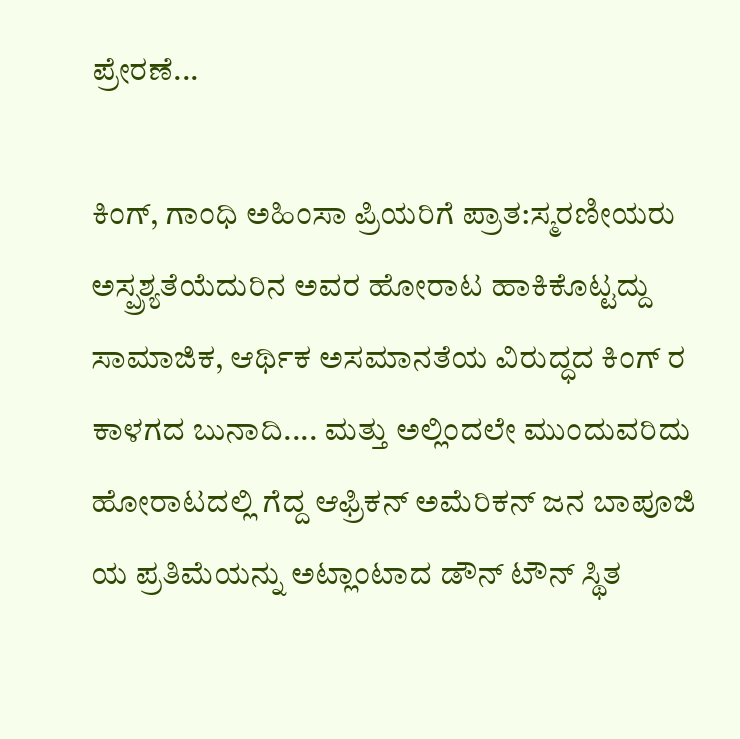ಪ್ರೇರಣೆ...

ಕಿಂಗ್, ಗಾಂಧಿ ಅಹಿಂಸಾ ಪ್ರಿಯರಿಗೆ ಪ್ರಾತ:ಸ್ಮರಣೀಯರು
ಅಸ್ಪ್ರಶ್ಯತೆಯೆದುರಿನ ಅವರ ಹೋರಾಟ ಹಾಕಿಕೊಟ್ಟದ್ದು ಸಾಮಾಜಿಕ, ಆರ್ಥಿಕ ಅಸಮಾನತೆಯ ವಿರುದ್ಧದ ಕಿಂಗ್ ರ ಕಾಳಗದ ಬುನಾದಿ.... ಮತ್ತು ಅಲ್ಲಿಂದಲೇ ಮುಂದುವರಿದು ಹೋರಾಟದಲ್ಲಿ ಗೆದ್ದ ಆಫ್ರಿಕನ್ ಅಮೆರಿಕನ್ ಜನ ಬಾಪೂಜಿ ಯ ಪ್ರತಿಮೆಯನ್ನು ಅಟ್ಲಾಂಟಾದ ಡೌನ್ ಟೌನ್ ಸ್ಥಿತ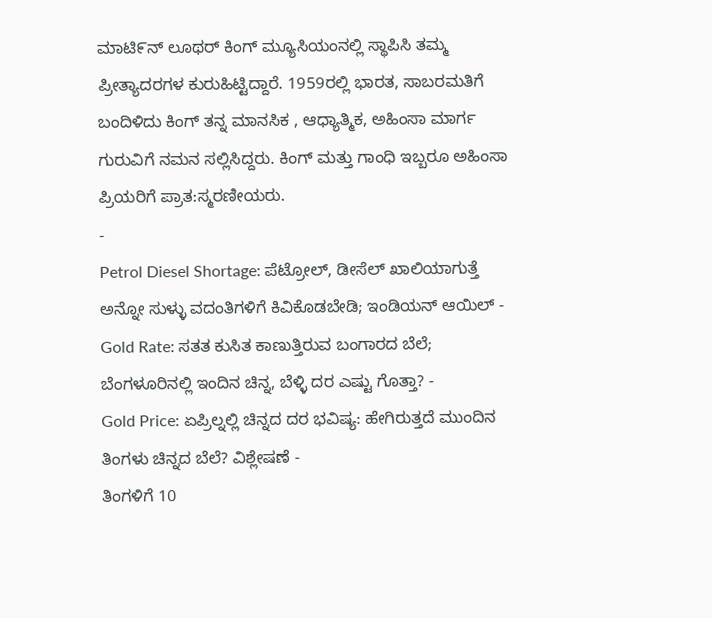ಮಾಟಿ೯ನ್ ಲೂಥರ್ ಕಿಂಗ್ ಮ್ಯೂಸಿಯಂನಲ್ಲಿ ಸ್ಥಾಪಿಸಿ ತಮ್ಮ ಪ್ರೀತ್ಯಾದರಗಳ ಕುರುಹಿಟ್ಟಿದ್ದಾರೆ. 1959ರಲ್ಲಿ ಭಾರತ, ಸಾಬರಮತಿಗೆ ಬಂದಿಳಿದು ಕಿಂಗ್ ತನ್ನ ಮಾನಸಿಕ , ಆಧ್ಯಾತ್ಮಿಕ, ಅಹಿಂಸಾ ಮಾರ್ಗ ಗುರುವಿಗೆ ನಮನ ಸಲ್ಲಿಸಿದ್ದರು. ಕಿಂಗ್ ಮತ್ತು ಗಾಂಧಿ ಇಬ್ಬರೂ ಅಹಿಂಸಾ ಪ್ರಿಯರಿಗೆ ಪ್ರಾತ:ಸ್ಮರಣೀಯರು.
-
Petrol Diesel Shortage: ಪೆಟ್ರೋಲ್, ಡೀಸೆಲ್ ಖಾಲಿಯಾಗುತ್ತೆ ಅನ್ನೋ ಸುಳ್ಳು ವದಂತಿಗಳಿಗೆ ಕಿವಿಕೊಡಬೇಡಿ; ಇಂಡಿಯನ್ ಆಯಿಲ್ -
Gold Rate: ಸತತ ಕುಸಿತ ಕಾಣುತ್ತಿರುವ ಬಂಗಾರದ ಬೆಲೆ; ಬೆಂಗಳೂರಿನಲ್ಲಿ ಇಂದಿನ ಚಿನ್ನ, ಬೆಳ್ಳಿ ದರ ಎಷ್ಟು ಗೊತ್ತಾ? -
Gold Price: ಏಪ್ರಿಲ್ನಲ್ಲಿ ಚಿನ್ನದ ದರ ಭವಿಷ್ಯ: ಹೇಗಿರುತ್ತದೆ ಮುಂದಿನ ತಿಂಗಳು ಚಿನ್ನದ ಬೆಲೆ? ವಿಶ್ಲೇಷಣೆ -
ತಿಂಗಳಿಗೆ 10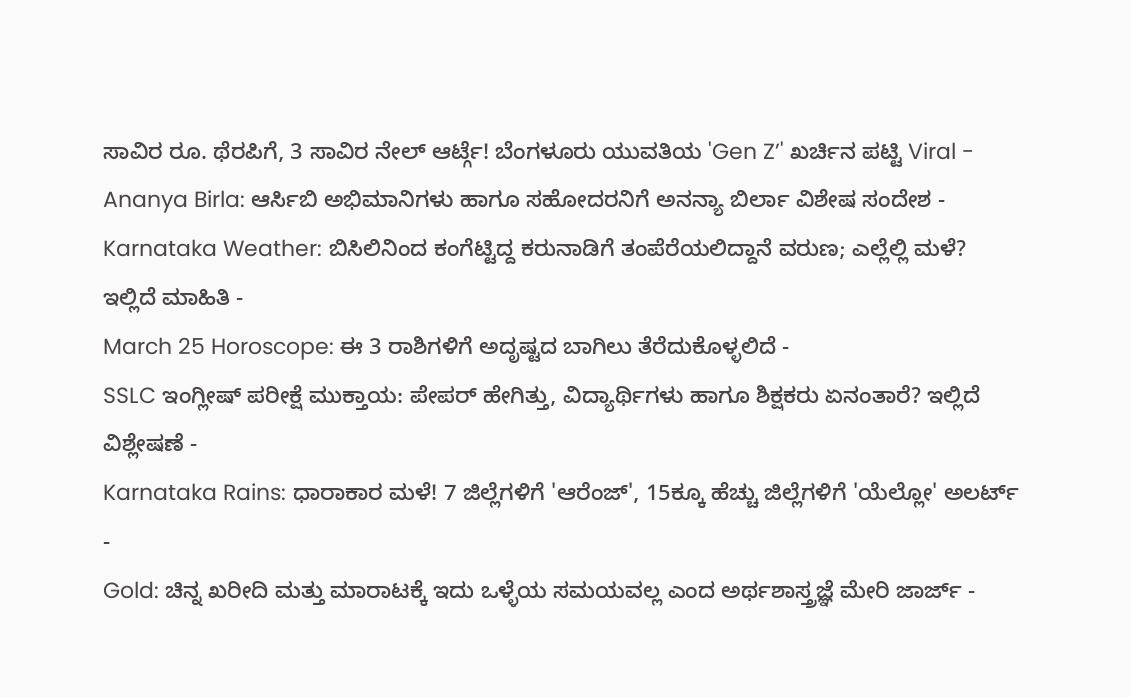ಸಾವಿರ ರೂ. ಥೆರಪಿಗೆ, 3 ಸಾವಿರ ನೇಲ್ ಆರ್ಟ್ಗೆ! ಬೆಂಗಳೂರು ಯುವತಿಯ 'Gen Z’' ಖರ್ಚಿನ ಪಟ್ಟಿ Viral -
Ananya Birla: ಆರ್ಸಿಬಿ ಅಭಿಮಾನಿಗಳು ಹಾಗೂ ಸಹೋದರನಿಗೆ ಅನನ್ಯಾ ಬಿರ್ಲಾ ವಿಶೇಷ ಸಂದೇಶ -
Karnataka Weather: ಬಿಸಿಲಿನಿಂದ ಕಂಗೆಟ್ಟಿದ್ದ ಕರುನಾಡಿಗೆ ತಂಪೆರೆಯಲಿದ್ದಾನೆ ವರುಣ; ಎಲ್ಲೆಲ್ಲಿ ಮಳೆ? ಇಲ್ಲಿದೆ ಮಾಹಿತಿ -
March 25 Horoscope: ಈ 3 ರಾಶಿಗಳಿಗೆ ಅದೃಷ್ಟದ ಬಾಗಿಲು ತೆರೆದುಕೊಳ್ಳಲಿದೆ -
SSLC ಇಂಗ್ಲೀಷ್ ಪರೀಕ್ಷೆ ಮುಕ್ತಾಯ: ಪೇಪರ್ ಹೇಗಿತ್ತು, ವಿದ್ಯಾರ್ಥಿಗಳು ಹಾಗೂ ಶಿಕ್ಷಕರು ಏನಂತಾರೆ? ಇಲ್ಲಿದೆ ವಿಶ್ಲೇಷಣೆ -
Karnataka Rains: ಧಾರಾಕಾರ ಮಳೆ! 7 ಜಿಲ್ಲೆಗಳಿಗೆ 'ಆರೆಂಜ್', 15ಕ್ಕೂ ಹೆಚ್ಚು ಜಿಲ್ಲೆಗಳಿಗೆ 'ಯೆಲ್ಲೋ' ಅಲರ್ಟ್ -
Gold: ಚಿನ್ನ ಖರೀದಿ ಮತ್ತು ಮಾರಾಟಕ್ಕೆ ಇದು ಒಳ್ಳೆಯ ಸಮಯವಲ್ಲ ಎಂದ ಅರ್ಥಶಾಸ್ತ್ರಜ್ಞೆ ಮೇರಿ ಜಾರ್ಜ್ -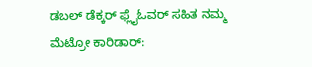ಡಬಲ್ ಡೆಕ್ಕರ್ ಫ್ಲೈಓವರ್ ಸಹಿತ ನಮ್ಮ ಮೆಟ್ರೋ ಕಾರಿಡಾರ್: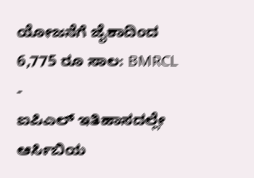ಯೋಜನೆಗೆ ಜೈಕಾದಿಂದ 6,775 ರೂ ಸಾಲ: BMRCL -
ಐಪಿಎಲ್ ಇತಿಹಾಸದಲ್ಲೇ ಆರ್ಸಿಬಿಯ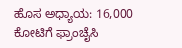ಹೊಸ ಅಧ್ಯಾಯ: 16,000 ಕೋಟಿಗೆ ಫ್ರಾಂಚೈಸಿ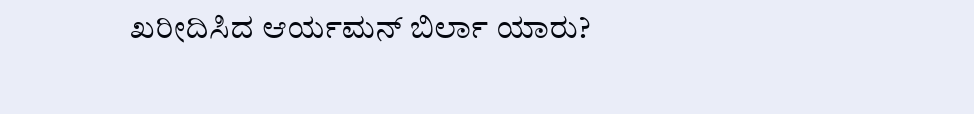ಖರೀದಿಸಿದ ಆರ್ಯಮನ್ ಬಿರ್ಲಾ ಯಾರು?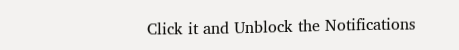Click it and Unblock the Notifications